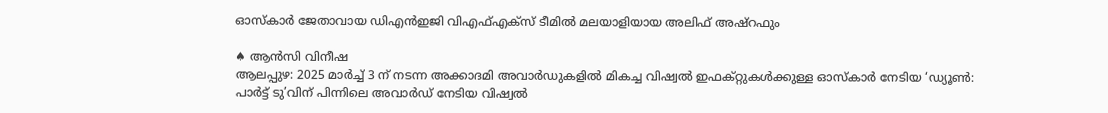ഓസ്കാർ ജേതാവായ ഡിഎൻഇജി വിഎഫ്എക്സ് ടീമിൽ മലയാളിയായ അലിഫ് അഷ്റഫും

♠ ആൻസി വിനീഷ
ആലപ്പുഴ: 2025 മാർച്ച് 3 ന് നടന്ന അക്കാദമി അവാർഡുകളിൽ മികച്ച വിഷ്വൽ ഇഫക്റ്റുകൾക്കുള്ള ഓസ്കാർ നേടിയ ‘ഡ്യൂൺ: പാർട്ട് ടു’വിന് പിന്നിലെ അവാർഡ് നേടിയ വിഷ്വൽ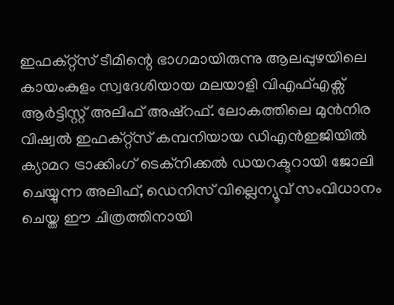ഇഫക്റ്റ്സ് ടീമിന്റെ ഭാഗമായിരുന്നു ആലപ്പുഴയിലെ കായംകുളം സ്വദേശിയായ മലയാളി വിഎഫ്എക്സ് ആർട്ടിസ്റ്റ് അലിഫ് അഷ്റഫ്. ലോകത്തിലെ മുൻനിര വിഷ്വൽ ഇഫക്റ്റ്സ് കമ്പനിയായ ഡിഎൻഇജിയിൽ ക്യാമറ ട്രാക്കിംഗ് ടെക്നിക്കൽ ഡയറക്ടറായി ജോലി ചെയ്യുന്ന അലിഫ്, ഡെനിസ് വില്ലെന്യൂവ് സംവിധാനം ചെയ്ത ഈ ചിത്രത്തിനായി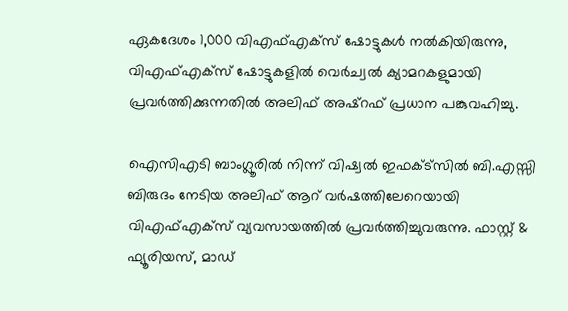ഏകദേശം 1,000 വിഎഫ്എക്സ് ഷോട്ടുകൾ നൽകിയിരുന്നു, വിഎഫ്എക്സ് ഷോട്ടുകളിൽ വെർച്വൽ ക്യാമറകളുമായി പ്രവർത്തിക്കുന്നതിൽ അലിഫ് അഷ്റഫ് പ്രധാന പങ്കുവഹിച്ചു.

ഐസിഎടി ബാംഗ്ലൂരിൽ നിന്ന് വിഷ്വൽ ഇഫക്ട്സിൽ ബി.എസ്സി ബിരുദം നേടിയ അലിഫ് ആറ് വർഷത്തിലേറെയായി വിഎഫ്എക്സ് വ്യവസായത്തിൽ പ്രവർത്തിച്ചുവരുന്നു. ഫാസ്റ്റ് & ഫ്യൂരിയസ്, മാഡ്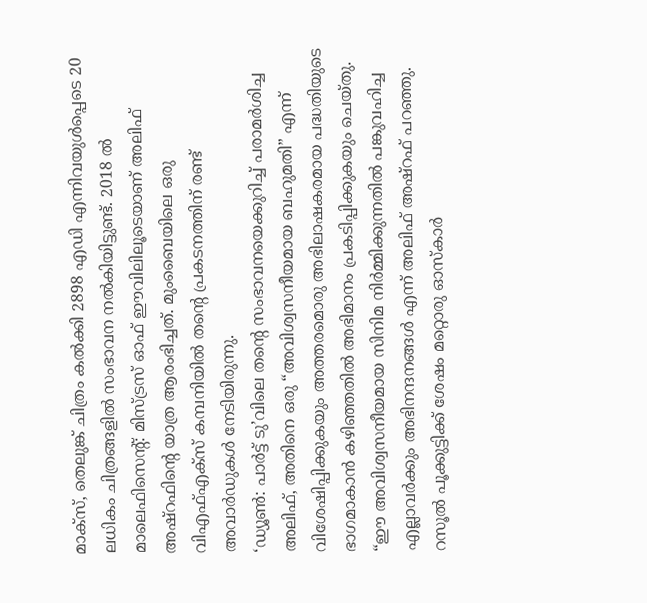മാക്സ്, തെലുങ്ക് ചിത്രം കൽക്കി 2898 എഡി എന്നിവയുൾപ്പെടെ 20 ലധികം ചിത്രങ്ങളിൽ സംഭാവന നൽകിയിട്ടുണ്ട്. 2018 ൽ മാലെഫിസെന്റ്: മിസ്ട്രസ് ഓഫ് ഈവിലിലൂടെയാണ് അലിഫ് അഷ്റഫിന്റെ യാത്ര ആരംഭിച്ചത്. മുംബൈയിലെ ഒരു വിഎഫ്എക്സ് കമ്പനിയിൽ തന്റെ പ്രകടനത്തിന് രണ്ട് അവാർഡുകൾ നേടിയിരുന്നു.
‘ഡ്യൂൺ: പാർട്ട് ടു’വിലെ തന്റെ സംഭാവനയെക്കുറിച്ച് പരാമർശിച്ച അലിഫ്, അതിനെ ഒരു “അവിശ്വസനീയമായ ബഹുമതി” എന്ന് വിശേഷിപ്പിക്കുകയും അത്തരമൊരു അഭിലാഷകരമായ പദ്ധതിയുടെ ഭാഗമാകാൻ കഴിഞ്ഞതിൽ അഭിമാനം പ്രകടിപ്പിക്കുകയും ചെയ്തു. “ഈ അവിശ്വസനീയമായ സിനിമ നിർമ്മിക്കുന്നതിൽ പങ്കുവഹിച്ച എല്ലാവർക്കും അഭിനന്ദനങ്ങൾ എന്ന് അലിഫ് അഷ്റഫ് പറഞ്ഞു.
റസൂൽ പൂക്കുട്ടിക്ക് ശേഷം മറ്റൊരു ഓസ്കാർ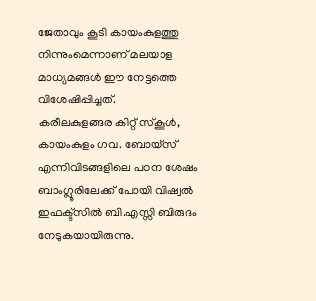ജേതാവും കൂടി കായംകുളത്തു നിന്നുംമെന്നാണ് മലയാള മാധ്യമങ്ങൾ ഈ നേട്ടത്തെ വിശേഷിപ്പിച്ചത്.
കരീലകുളങ്ങര കിറ്റ് സ്കൂൾ, കായംകുളം ഗവ. ബോയ്സ് എന്നിവിടങ്ങളിലെ പഠന ശേഷം ബാംഗ്ലൂരിലേക്ക് പോയി വിഷ്വൽ ഇഫക്ട്സിൽ ബി.എസ്സി ബിരുദം നേടുകയായിരുന്നു.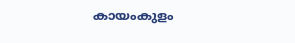കായംകുളം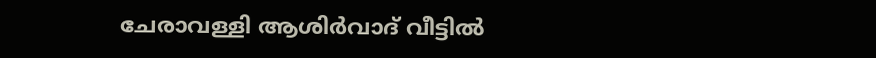ചേരാവള്ളി ആശിർവാദ് വീട്ടിൽ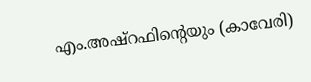എം.അഷ്റഫിന്റെയും (കാവേരി)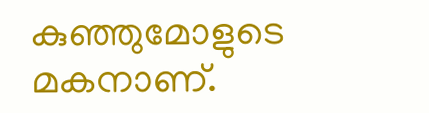കുഞ്ഞുമോളുടെ മകനാണ്.